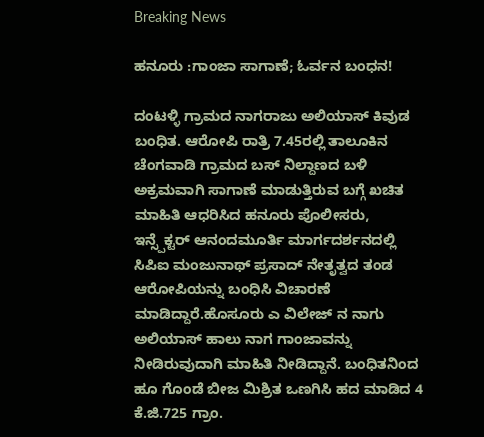Breaking News

ಹನೂರು :ಗಾಂಜಾ ಸಾಗಾಣೆ; ಓರ್ವನ ಬಂಧನ!

ದಂಟಳ್ಳಿ ಗ್ರಾಮದ ನಾಗರಾಜು ಅಲಿಯಾಸ್ ಕಿವುಡ ಬಂಧಿತ. ಆರೋಪಿ ರಾತ್ರಿ 7.45ರಲ್ಲಿ ತಾಲೂಕಿನ ಚೆಂಗವಾಡಿ ಗ್ರಾಮದ ಬಸ್ ನಿಲ್ದಾಣದ ಬಳಿ ಅಕ್ರಮವಾಗಿ ಸಾಗಾಣೆ ಮಾಡುತ್ತಿರುವ ಬಗ್ಗೆ ಖಚಿತ ಮಾಹಿತಿ ಆಧರಿಸಿದ ಹನೂರು ಪೊಲೀಸರು, ಇನ್ಸ್ಪೆಕ್ಟರ್ ಆನಂದಮೂರ್ತಿ ಮಾರ್ಗದರ್ಶನದಲ್ಲಿ ಸಿಪಿಐ ಮಂಜುನಾಥ್ ಪ್ರಸಾದ್ ನೇತೃತ್ವದ ತಂಡ ಆರೋಪಿಯನ್ನು ಬಂಧಿಸಿ ವಿಚಾರಣೆ ಮಾಡಿದ್ದಾರೆ.ಹೊಸೂರು ಎ ವಿಲೇಜ್ ನ ನಾಗು ಅಲಿಯಾಸ್ ಹಾಲು ನಾಗ ಗಾಂಜಾವನ್ನು ನೀಡಿರುವುದಾಗಿ ಮಾಹಿತಿ ನೀಡಿದ್ದಾನೆ. ಬಂಧಿತನಿಂದ ಹೂ ಗೊಂಡೆ ಬೀಜ ಮಿಶ್ರಿತ ಒಣಗಿಸಿ ಹದ ಮಾಡಿದ 4 ಕೆ.ಜಿ.725 ಗ್ರಾಂ.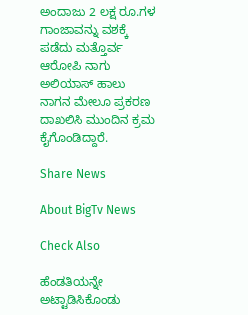ಅಂದಾಜು 2 ಲಕ್ಷ ರೂ.ಗಳ ಗಾಂಜಾವನ್ನು ವಶಕ್ಕೆ ಪಡೆದು ಮತ್ತೊರ್ವ ಆರೋಪಿ ನಾಗು ಅಲಿಯಾಸ್ ಹಾಲು ನಾಗನ ಮೇಲೂ ಪ್ರಕರಣ ದಾಖಲಿಸಿ ಮುಂದಿನ ಕ್ರಮ ಕೈಗೊಂಡಿದ್ದಾರೆ.

Share News

About BigTv News

Check Also

ಹೆಂಡತಿಯನ್ನೇ ಅಟ್ಟಾಡಿಸಿಕೊಂಡು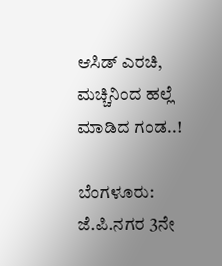ಆಸಿಡ್ ಎರಚಿ, ಮಚ್ಚಿನಿಂದ ಹಲ್ಲೆ ಮಾಡಿದ ಗಂಡ..!

ಬೆಂಗಳೂರು: ಜೆ.ಪಿ.ನಗರ 3ನೇ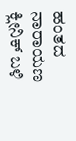ಹಂತದ ನಾರಾಯಣ ಕ್ಲೀನಿಕ್ ಬಳಿ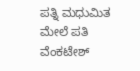ಪತ್ನಿ ಮಧುಮಿತ ಮೇಲೆ ಪತಿ ವೆಂಕಟೇಶ್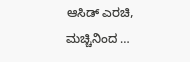ಆಸಿಡ್ ಎರಚಿ, ಮಚ್ಚಿನಿಂದ …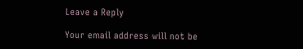Leave a Reply

Your email address will not be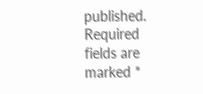published. Required fields are marked *